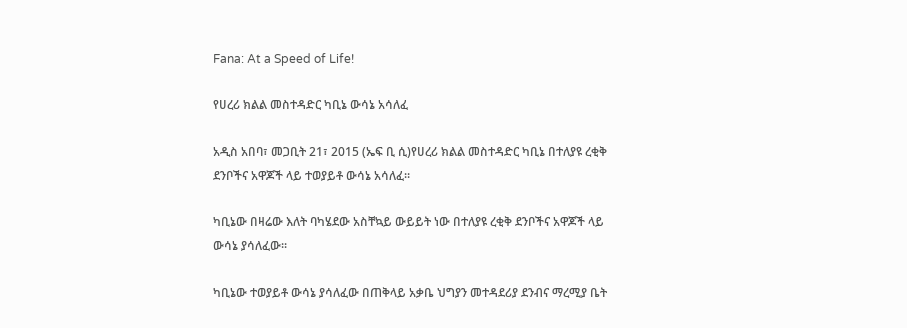Fana: At a Speed of Life!

የሀረሪ ክልል መስተዳድር ካቢኔ ውሳኔ አሳለፈ

አዲስ አበባ፣ መጋቢት 21፣ 2015 (ኤፍ ቢ ሲ)የሀረሪ ክልል መስተዳድር ካቢኔ በተለያዩ ረቂቅ ደንቦችና አዋጆች ላይ ተወያይቶ ውሳኔ አሳለፈ።

ካቢኔው በዛሬው እለት ባካሄደው አስቸኳይ ውይይት ነው በተለያዩ ረቂቅ ደንቦችና አዋጆች ላይ ውሳኔ ያሳለፈው፡፡

ካቢኔው ተወያይቶ ውሳኔ ያሳለፈው በጠቅላይ አቃቤ ህግያን መተዳደሪያ ደንብና ማረሚያ ቤት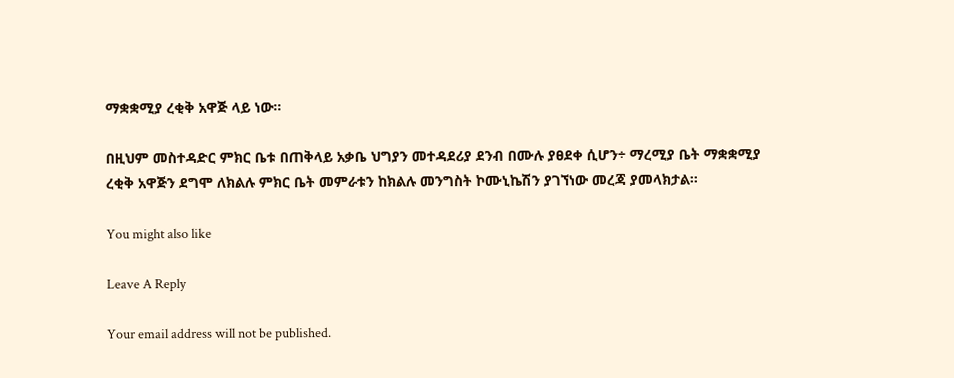ማቋቋሚያ ረቂቅ አዋጅ ላይ ነው።

በዚህም መስተዳድር ምክር ቤቱ በጠቅላይ አቃቤ ህግያን መተዳደሪያ ደንብ በሙሉ ያፀደቀ ሲሆን÷ ማረሚያ ቤት ማቋቋሚያ ረቂቅ አዋጅን ደግሞ ለክልሉ ምክር ቤት መምራቱን ከክልሉ መንግስት ኮሙኒኬሽን ያገኘነው መረጃ ያመላክታል፡፡

You might also like

Leave A Reply

Your email address will not be published.